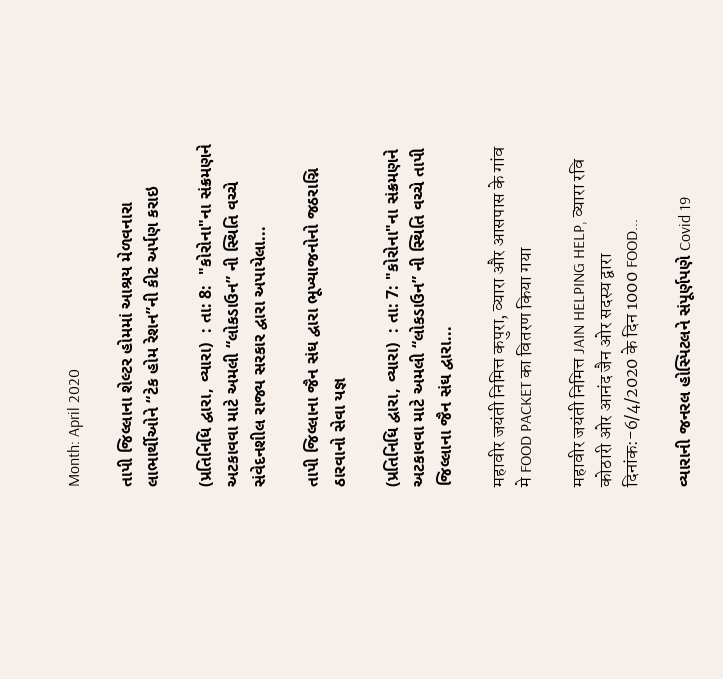Month: April 2020

તાપી જિલ્લાના શેલ્ટર હોમમાં આશ્રય મેળવનારા લાભાર્થીઓને “ટેક હોમ રેશન”ની કીટ અર્પણ કરાઇ

(પ્રતિનિધિ દ્વારા, વ્યારા)  : તા: 8:  "કોરોના"ના સંક્રમણને અટકાવવા માટે અમલી “લોકડાઉન” ની સ્થિતિ વચ્ચે સંવેદનશીલ રાજ્ય સરકાર દ્વારા અપાયેલા...

તાપી જિલ્લાના જૈન સંઘ દ્વારા ભૂખ્યાજનોનો જઠરાગ્નિ ઠારવાનો સેવા યજ્ઞ

(પ્રતિનિધિ દ્વારા, વ્યારા)  : તા: 7: "કોરોના"ના સંક્રમણને અટકાવવા માટે અમલી “લોકડાઉન” ની સ્થિતિ વચ્ચે તાપી જિલ્લાના જૈન સંઘ દ્વારા...

महावीर जयंती निमित्त कपुरा, व्यारा और आसपास के गांव मे FOOD PACKET का वितरण किया गया

महावीर जयंती निमित्त JAIN HELPING HELP, व्यारा रवि कोठारी ओर आनंद जैन ओर सदस्य द्वारा दिनांक:-6/4/2020 के दिन 1000 FOOD...

વ્યારાની જનરલ હોસ્પિટલને સંપૂર્ણપણે Covid 19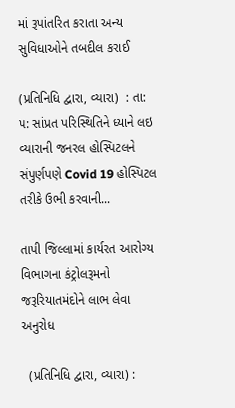માં રૂપાંતરિત કરાતા અન્ય સુવિધાઓને તબદીલ કરાઈ

(પ્રતિનિધિ દ્વારા, વ્યારા)  : તા: ૫: સાંપ્રત પરિસ્થિતિને ધ્યાને લઇ વ્યારાની જનરલ હોસ્પિટલને સંપુર્ણપણે Covid 19 હોસ્પિટલ તરીકે ઉભી કરવાની...

તાપી જિલ્લામાં કાર્યરત આરોગ્ય વિભાગના કંટ્રોલરૂમનો જરૂરિયાતમંદોને લાભ લેવા અનુરોધ

  (પ્રતિનિધિ દ્વારા, વ્યારા) :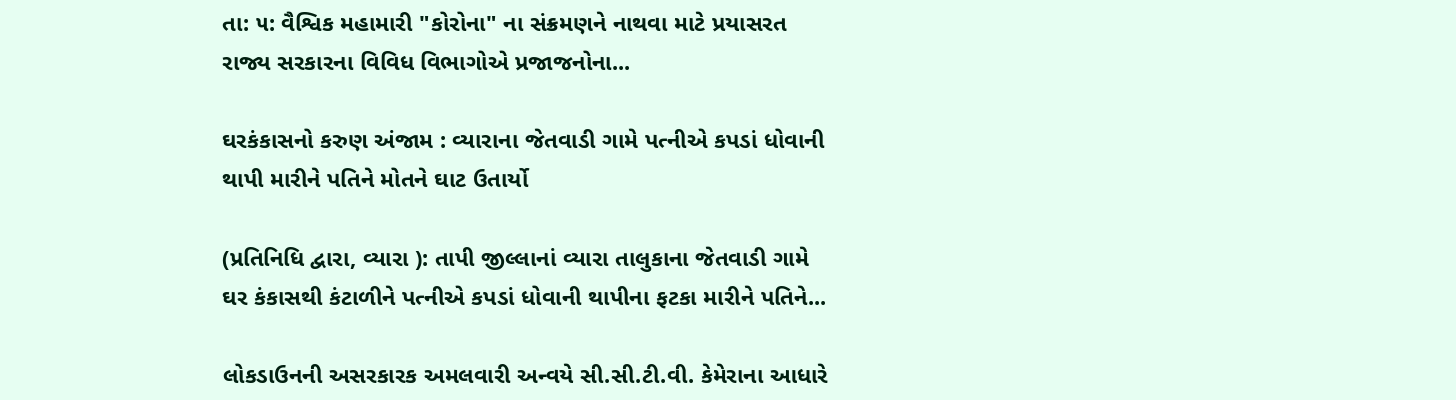તા: ૫: વૈશ્વિક મહામારી "કોરોના" ના સંક્રમણને નાથવા માટે પ્રયાસરત રાજ્ય સરકારના વિવિધ વિભાગોએ પ્રજાજનોના...

ઘરકંકાસનો કરુણ અંજામ : વ્યારાના જેતવાડી ગામે પત્નીએ કપડાં ધોવાની થાપી મારીને પતિને મોતને ઘાટ ઉતાર્યો

(પ્રતિનિધિ દ્વારા, વ્યારા ): તાપી જીલ્લાનાં વ્યારા તાલુકાના જેતવાડી ગામે ઘર કંકાસથી કંટાળીને પત્નીએ કપડાં ધોવાની થાપીના ફટકા મારીને પતિને...

લોકડાઉનની અસરકારક અમલવારી અન્વયે સી.સી.ટી.વી. કેમેરાના આધારે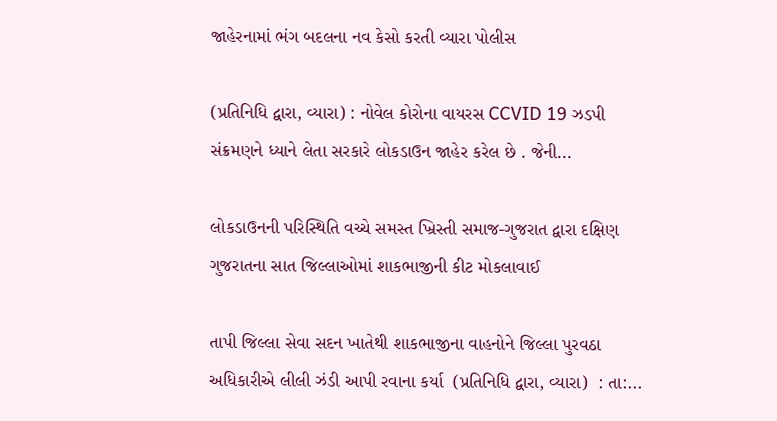જાહેરનામાં ભંગ બદલના નવ કેસો કરતી વ્યારા પોલીસ

(પ્રતિનિધિ દ્વારા, વ્યારા) : નોવેલ કોરોના વાયરસ CCVID 19 ઝડપી સંક્રમણને ધ્યાને લેતા સરકારે લોકડાઉન જાહેર કરેલ છે . જેની...

લોકડાઉનની પરિસ્થિતિ વચ્ચે સમસ્ત ખ્રિસ્તી સમાજ-ગુજરાત દ્વારા દક્ષિણ ગુજરાતના સાત જિલ્લાઓમાં શાકભાજીની કીટ મોકલાવાઈ

તાપી જિલ્લા સેવા સદન ખાતેથી શાકભાજીના વાહનોને જિલ્લા પુરવઠા અધિકારીએ લીલી ઝંડી આપી રવાના કર્યા  (પ્રતિનિધિ દ્વારા, વ્યારા)  : તા:...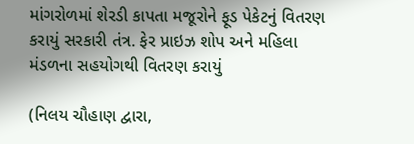માંગરોળમાં શેરડી કાપતા મજૂરોને ફૂડ પેકેટનું વિતરણ કરાયું સરકારી તંત્ર. ફેર પ્રાઇઝ શોપ અને મહિલા મંડળના સહયોગથી વિતરણ કરાયું

(નિલય ચૌહાણ દ્વારા,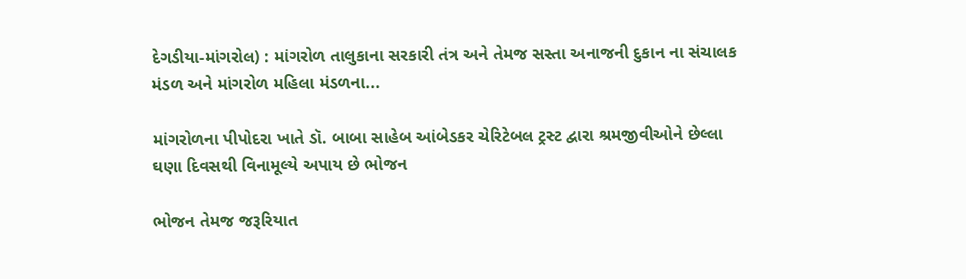દેગડીયા-માંગરોલ) : માંગરોળ તાલુકાના સરકારી તંત્ર અને તેમજ સસ્તા અનાજની દુકાન ના સંચાલક મંડળ અને માંગરોળ મહિલા મંડળના...

માંગરોળના પીપોદરા ખાતે ડૉ. બાબા સાહેબ આંબેડકર ચેરિટેબલ ટ્રસ્ટ દ્વારા શ્રમજીવીઓને છેલ્લા ઘણા દિવસથી વિનામૂલ્યે અપાય છે ભોજન

ભોજન તેમજ જરૂરિયાત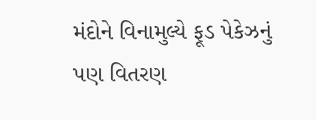મંદોને વિનામુલ્યે ફૂડ પેકેઝનું પણ વિતરણ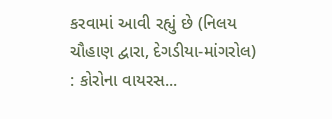કરવામાં આવી રહ્યું છે (નિલય ચૌહાણ દ્વારા, દેગડીયા-માંગરોલ)  : કોરોના વાયરસ...